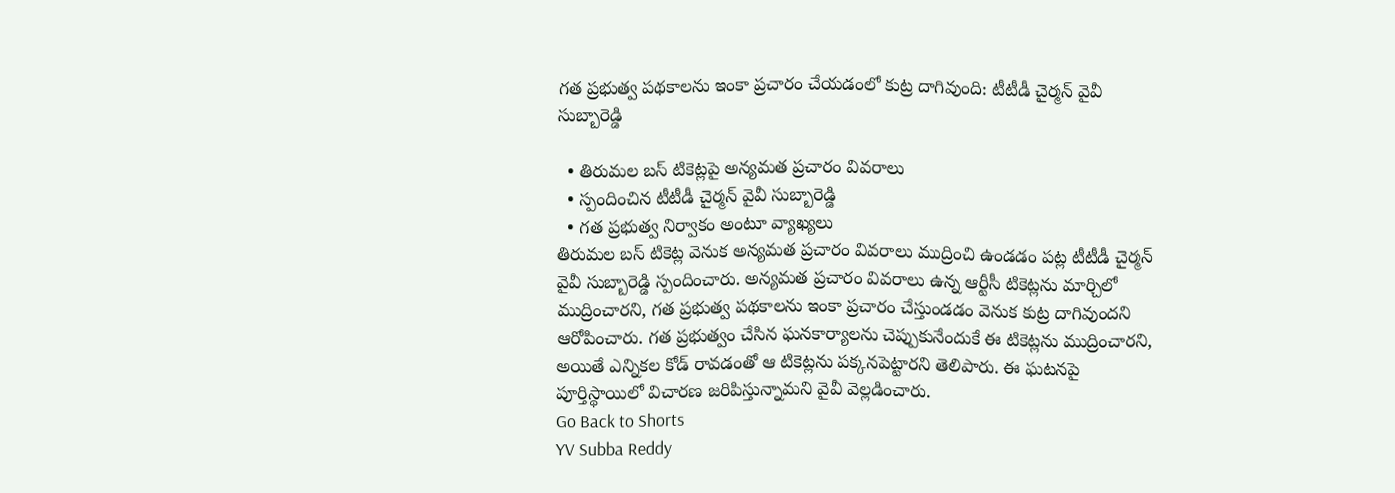గత ప్రభుత్వ పథకాలను ఇంకా ప్రచారం చేయడంలో కుట్ర దాగివుంది: టీటీడీ చైర్మన్ వైవీ సుబ్బారెడ్డి

  • తిరుమల బస్ టికెట్లపై అన్యమత ప్రచారం వివరాలు
  • స్పందించిన టీటీడీ చైర్మన్ వైవీ సుబ్బారెడ్డి
  • గత ప్రభుత్వ నిర్వాకం అంటూ వ్యాఖ్యలు
తిరుమల బస్ టికెట్ల వెనుక అన్యమత ప్రచారం వివరాలు ముద్రించి ఉండడం పట్ల టీటీడీ చైర్మన్ వైవీ సుబ్బారెడ్డి స్పందించారు. అన్యమత ప్రచారం వివరాలు ఉన్న ఆర్టీసీ టికెట్లను మార్చిలో ముద్రించారని, గత ప్రభుత్వ పథకాలను ఇంకా ప్రచారం చేస్తుండడం వెనుక కుట్ర దాగివుందని ఆరోపించారు. గత ప్రభుత్వం చేసిన ఘనకార్యాలను చెప్పుకునేందుకే ఈ టికెట్లను ముద్రించారని, అయితే ఎన్నికల కోడ్ రావడంతో ఆ టికెట్లను పక్కనపెట్టారని తెలిపారు. ఈ ఘటనపై పూర్తిస్థాయిలో విచారణ జరిపిస్తున్నామని వైవీ వెల్లడించారు.
Go Back to Shorts
YV Subba Reddy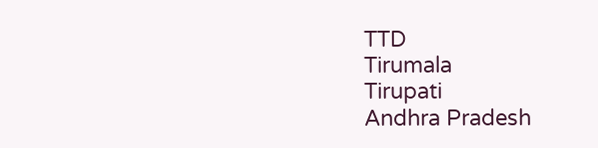TTD
Tirumala
Tirupati
Andhra Pradesh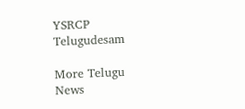YSRCP
Telugudesam

More Telugu News